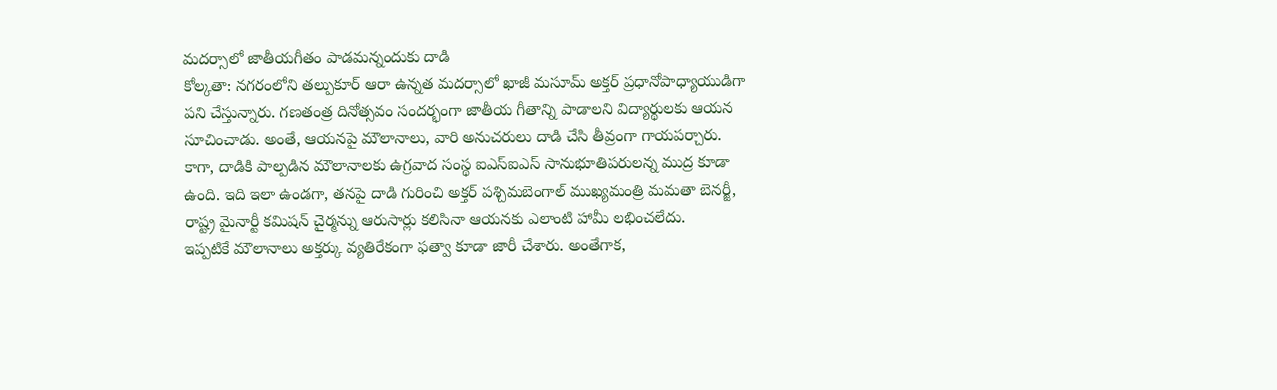మదర్సాలో జాతీయగీతం పాడమన్నందుకు దాడి
కోల్కతా: నగరంలోని తల్పుకూర్ ఆరా ఉన్నత మదర్సాలో ఖాజీ మసూమ్ అక్తర్ ప్రధానోపాధ్యాయుడిగా పని చేస్తున్నారు. గణతంత్ర దినోత్సవం సందర్భంగా జాతీయ గీతాన్ని పాడాలని విద్యార్థులకు ఆయన సూచించాడు. అంతే, ఆయనపై మౌలానాలు, వారి అనుచరులు దాడి చేసి తీవ్రంగా గాయపర్చారు.
కాగా, దాడికి పాల్పడిన మౌలానాలకు ఉగ్రవాద సంస్థ ఐఎస్ఐఎస్ సానుభూతిపరులన్న ముద్ర కూడా ఉంది. ఇది ఇలా ఉండగా, తనపై దాడి గురించి అక్తర్ పశ్చిమబెంగాల్ ముఖ్యమంత్రి మమతా బెనర్జీ, రాష్ట్ర మైనార్టీ కమిషన్ చైర్మన్ను ఆరుసార్లు కలిసినా ఆయనకు ఎలాంటి హామీ లభించలేదు.
ఇప్పటికే మౌలానాలు అక్తర్కు వ్యతిరేకంగా ఫత్వా కూడా జారీ చేశారు. అంతేగాక,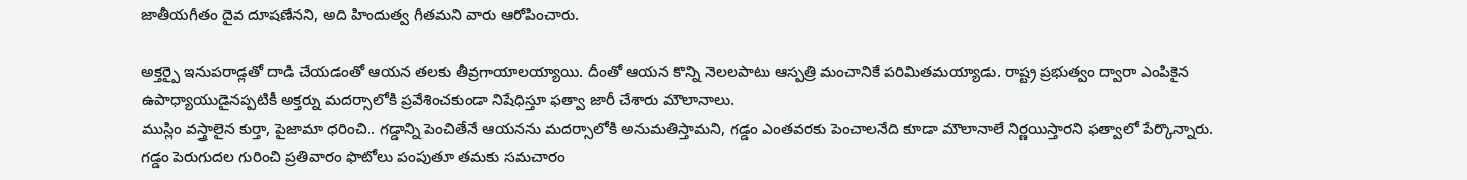జాతీయగీతం దైవ దూషణేనని, అది హిందుత్వ గీతమని వారు ఆరోపించారు.

అక్తర్పై ఇనుపరాడ్లతో దాడి చేయడంతో ఆయన తలకు తీవ్రగాయాలయ్యాయి. దీంతో ఆయన కొన్ని నెలలపాటు ఆస్పత్రి మంచానికే పరిమితమయ్యాడు. రాష్ట్ర ప్రభుత్వం ద్వారా ఎంపికైన ఉపాధ్యాయుడైనప్పటికీ అక్తర్ను మదర్సాలోకి ప్రవేశించకుండా నిషేధిస్తూ ఫత్వా జారీ చేశారు మౌలానాలు.
ముస్లిం వస్త్రాలైన కుర్తా, పైజామా ధరించి.. గడ్డాన్ని పెంచితేనే ఆయనను మదర్సాలోకి అనుమతిస్తామని, గడ్డం ఎంతవరకు పెంచాలనేది కూడా మౌలానాలే నిర్ణయిస్తారని ఫత్వాలో పేర్కొన్నారు. గడ్డం పెరుగుదల గురించి ప్రతివారం ఫొటోలు పంపుతూ తమకు సమచారం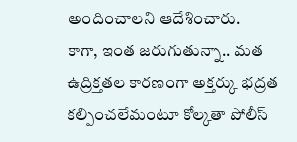అందించాలని ఆదేశించారు.
కాగా, ఇంత జరుగుతున్నా.. మత ఉద్రిక్తతల కారణంగా అక్తర్కు భద్రత కల్పించలేమంటూ కోల్కతా పోలీస్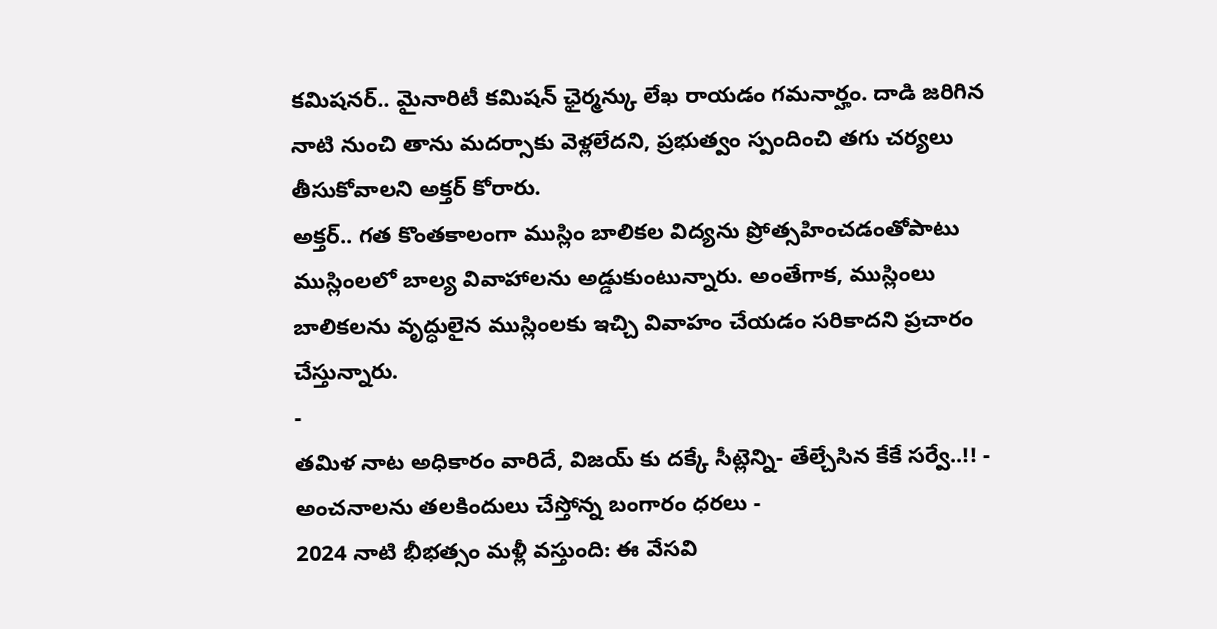కమిషనర్.. మైనారిటీ కమిషన్ ఛైర్మన్కు లేఖ రాయడం గమనార్హం. దాడి జరిగిన నాటి నుంచి తాను మదర్సాకు వెళ్లలేదని, ప్రభుత్వం స్పందించి తగు చర్యలు తీసుకోవాలని అక్తర్ కోరారు.
అక్తర్.. గత కొంతకాలంగా ముస్లిం బాలికల విద్యను ప్రోత్సహించడంతోపాటు ముస్లింలలో బాల్య వివాహాలను అడ్డుకుంటున్నారు. అంతేగాక, ముస్లింలు బాలికలను వృద్ధులైన ముస్లింలకు ఇచ్చి వివాహం చేయడం సరికాదని ప్రచారం చేస్తున్నారు.
-
తమిళ నాట అధికారం వారిదే, విజయ్ కు దక్కే సీట్లెన్ని- తేల్చేసిన కేకే సర్వే..!! -
అంచనాలను తలకిందులు చేస్తోన్న బంగారం ధరలు -
2024 నాటి భీభత్సం మళ్లీ వస్తుంది: ఈ వేసవి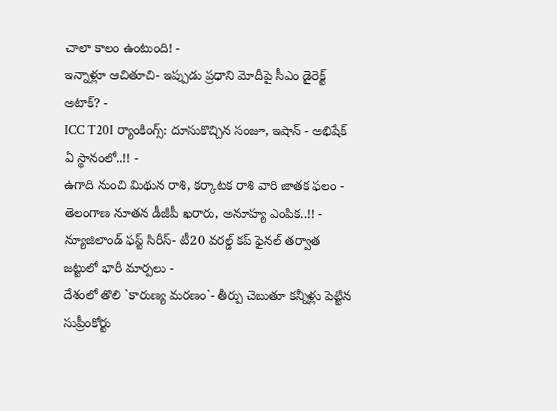చాలా కాలం ఉంటుంది! -
ఇన్నాళ్లూ ఆచితూచి- ఇప్పుడు ప్రధాని మోదీపై సీఎం డైరెక్ట్ అటాక్? -
ICC T20I ర్యాంకింగ్స్: దూసుకొచ్చిన సంజూ, ఇషాన్ - అభిషేక్ ఏ స్థానంలో..!! -
ఉగాది నుంచి మిథున రాశి, కర్కాటక రాశి వారి జాతక ఫలం -
తెలంగాణ నూతన డీజీపీ ఖరారు, అనూహ్య ఎంపిక..!! -
న్యూజిలాండ్ ఫస్ట్ సిరీస్- టీ20 వరల్డ్ కప్ ఫైనల్ తర్వాత జట్టులో భారీ మార్పలు -
దేశంలో తొలి `కారుణ్య మరణం`- తీర్పు చెబుతూ కన్నీళ్లు పెట్టిన సుప్రీంకోర్టు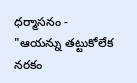ధర్మాసనం -
"ఆయన్ను తట్టుకోలేక నరకం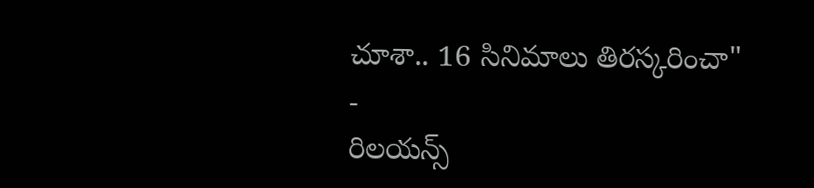చూశా.. 16 సినిమాలు తిరస్కరించా" -
రిలయన్స్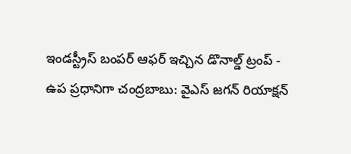ఇండస్ట్రీస్ బంపర్ ఆఫర్ ఇచ్చిన డొనాల్డ్ ట్రంప్ -
ఉప ప్రధానిగా చంద్రబాబు: వైఎస్ జగన్ రియాక్షన్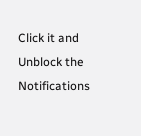Click it and Unblock the Notifications